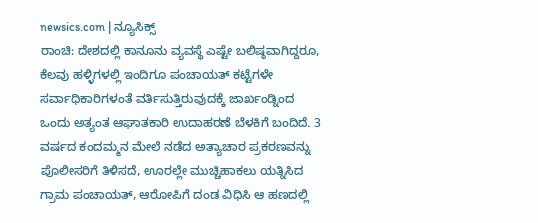newsics.com | ನ್ಯೂಸಿಕ್ಸ್
ರಾಂಚಿ: ದೇಶದಲ್ಲಿ ಕಾನೂನು ವ್ಯವಸ್ಥೆ ಎಷ್ಟೇ ಬಲಿಷ್ಠವಾಗಿದ್ದರೂ, ಕೆಲವು ಹಳ್ಳಿಗಳಲ್ಲಿ ಇಂದಿಗೂ ಪಂಚಾಯತ್ ಕಟ್ಟೆಗಳೇ ಸರ್ವಾಧಿಕಾರಿಗಳಂತೆ ವರ್ತಿಸುತ್ತಿರುವುದಕ್ಕೆ ಜಾರ್ಖಂಡ್ನಿಂದ ಒಂದು ಅತ್ಯಂತ ಆಘಾತಕಾರಿ ಉದಾಹರಣೆ ಬೆಳಕಿಗೆ ಬಂದಿದೆ. 3 ವರ್ಷದ ಕಂದಮ್ಮನ ಮೇಲೆ ನಡೆದ ಅತ್ಯಾಚಾರ ಪ್ರಕರಣವನ್ನು ಪೊಲೀಸರಿಗೆ ತಿಳಿಸದೆ, ಊರಲ್ಲೇ ಮುಚ್ಚಿಹಾಕಲು ಯತ್ನಿಸಿದ ಗ್ರಾಮ ಪಂಚಾಯತ್, ಆರೋಪಿಗೆ ದಂಡ ವಿಧಿಸಿ ಆ ಹಣದಲ್ಲಿ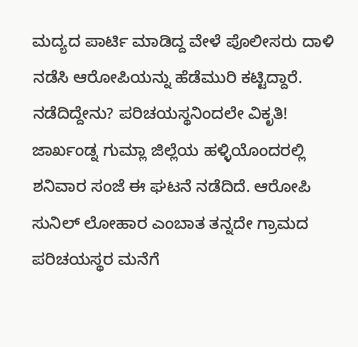ಮದ್ಯದ ಪಾರ್ಟಿ ಮಾಡಿದ್ದ ವೇಳೆ ಪೊಲೀಸರು ದಾಳಿ ನಡೆಸಿ ಆರೋಪಿಯನ್ನು ಹೆಡೆಮುರಿ ಕಟ್ಟಿದ್ದಾರೆ.
ನಡೆದಿದ್ದೇನು? ಪರಿಚಯಸ್ಥನಿಂದಲೇ ವಿಕೃತಿ!
ಜಾರ್ಖಂಡ್ನ ಗುಮ್ಲಾ ಜಿಲ್ಲೆಯ ಹಳ್ಳಿಯೊಂದರಲ್ಲಿ ಶನಿವಾರ ಸಂಜೆ ಈ ಘಟನೆ ನಡೆದಿದೆ. ಆರೋಪಿ ಸುನಿಲ್ ಲೋಹಾರ ಎಂಬಾತ ತನ್ನದೇ ಗ್ರಾಮದ ಪರಿಚಯಸ್ಥರ ಮನೆಗೆ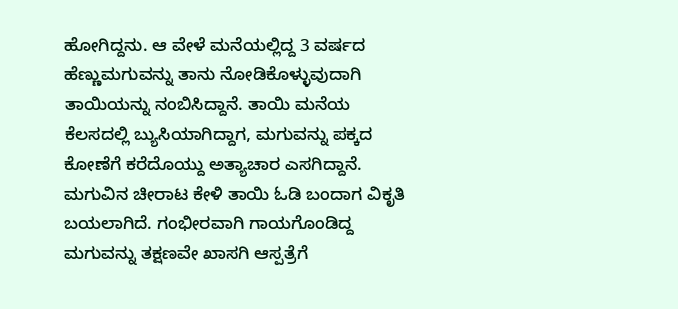ಹೋಗಿದ್ದನು. ಆ ವೇಳೆ ಮನೆಯಲ್ಲಿದ್ದ 3 ವರ್ಷದ ಹೆಣ್ಣುಮಗುವನ್ನು ತಾನು ನೋಡಿಕೊಳ್ಳುವುದಾಗಿ ತಾಯಿಯನ್ನು ನಂಬಿಸಿದ್ದಾನೆ. ತಾಯಿ ಮನೆಯ ಕೆಲಸದಲ್ಲಿ ಬ್ಯುಸಿಯಾಗಿದ್ದಾಗ, ಮಗುವನ್ನು ಪಕ್ಕದ ಕೋಣೆಗೆ ಕರೆದೊಯ್ದು ಅತ್ಯಾಚಾರ ಎಸಗಿದ್ದಾನೆ. ಮಗುವಿನ ಚೀರಾಟ ಕೇಳಿ ತಾಯಿ ಓಡಿ ಬಂದಾಗ ವಿಕೃತಿ ಬಯಲಾಗಿದೆ. ಗಂಭೀರವಾಗಿ ಗಾಯಗೊಂಡಿದ್ದ ಮಗುವನ್ನು ತಕ್ಷಣವೇ ಖಾಸಗಿ ಆಸ್ಪತ್ರೆಗೆ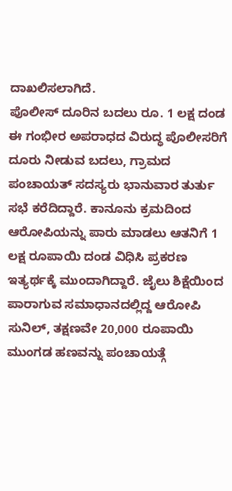ದಾಖಲಿಸಲಾಗಿದೆ.
ಪೊಲೀಸ್ ದೂರಿನ ಬದಲು ರೂ. 1 ಲಕ್ಷ ದಂಡ
ಈ ಗಂಭೀರ ಅಪರಾಧದ ವಿರುದ್ಧ ಪೊಲೀಸರಿಗೆ ದೂರು ನೀಡುವ ಬದಲು, ಗ್ರಾಮದ ಪಂಚಾಯತ್ ಸದಸ್ಯರು ಭಾನುವಾರ ತುರ್ತು ಸಭೆ ಕರೆದಿದ್ದಾರೆ. ಕಾನೂನು ಕ್ರಮದಿಂದ ಆರೋಪಿಯನ್ನು ಪಾರು ಮಾಡಲು ಆತನಿಗೆ 1 ಲಕ್ಷ ರೂಪಾಯಿ ದಂಡ ವಿಧಿಸಿ ಪ್ರಕರಣ ಇತ್ಯರ್ಥಕ್ಕೆ ಮುಂದಾಗಿದ್ದಾರೆ. ಜೈಲು ಶಿಕ್ಷೆಯಿಂದ ಪಾರಾಗುವ ಸಮಾಧಾನದಲ್ಲಿದ್ದ ಆರೋಪಿ ಸುನಿಲ್, ತಕ್ಷಣವೇ 20,000 ರೂಪಾಯಿ ಮುಂಗಡ ಹಣವನ್ನು ಪಂಚಾಯತ್ಗೆ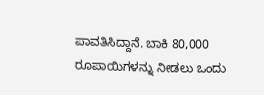ಪಾವತಿಸಿದ್ದಾನೆ. ಬಾಕಿ 80,000 ರೂಪಾಯಿಗಳನ್ನು ನೀಡಲು ಒಂದು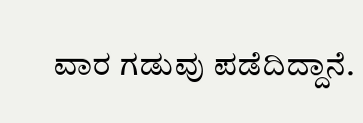ವಾರ ಗಡುವು ಪಡೆದಿದ್ದಾನೆ.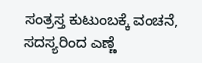ಸಂತ್ರಸ್ತ ಕುಟುಂಬಕ್ಕೆ ವಂಚನೆ, ಸದಸ್ಯರಿಂದ ಎಣ್ಣೆ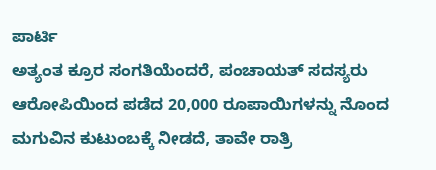ಪಾರ್ಟಿ
ಅತ್ಯಂತ ಕ್ರೂರ ಸಂಗತಿಯೆಂದರೆ, ಪಂಚಾಯತ್ ಸದಸ್ಯರು ಆರೋಪಿಯಿಂದ ಪಡೆದ 20,000 ರೂಪಾಯಿಗಳನ್ನು ನೊಂದ ಮಗುವಿನ ಕುಟುಂಬಕ್ಕೆ ನೀಡದೆ, ತಾವೇ ರಾತ್ರಿ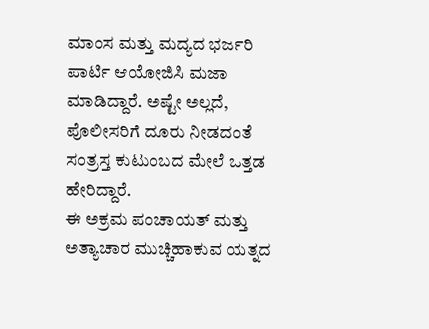ಮಾಂಸ ಮತ್ತು ಮದ್ಯದ ಭರ್ಜರಿ ಪಾರ್ಟಿ ಆಯೋಜಿಸಿ ಮಜಾ ಮಾಡಿದ್ದಾರೆ. ಅಷ್ಟೇ ಅಲ್ಲದೆ, ಪೊಲೀಸರಿಗೆ ದೂರು ನೀಡದಂತೆ ಸಂತ್ರಸ್ತ ಕುಟುಂಬದ ಮೇಲೆ ಒತ್ತಡ ಹೇರಿದ್ದಾರೆ.
ಈ ಅಕ್ರಮ ಪಂಚಾಯತ್ ಮತ್ತು ಅತ್ಯಾಚಾರ ಮುಚ್ಚಿಹಾಕುವ ಯತ್ನದ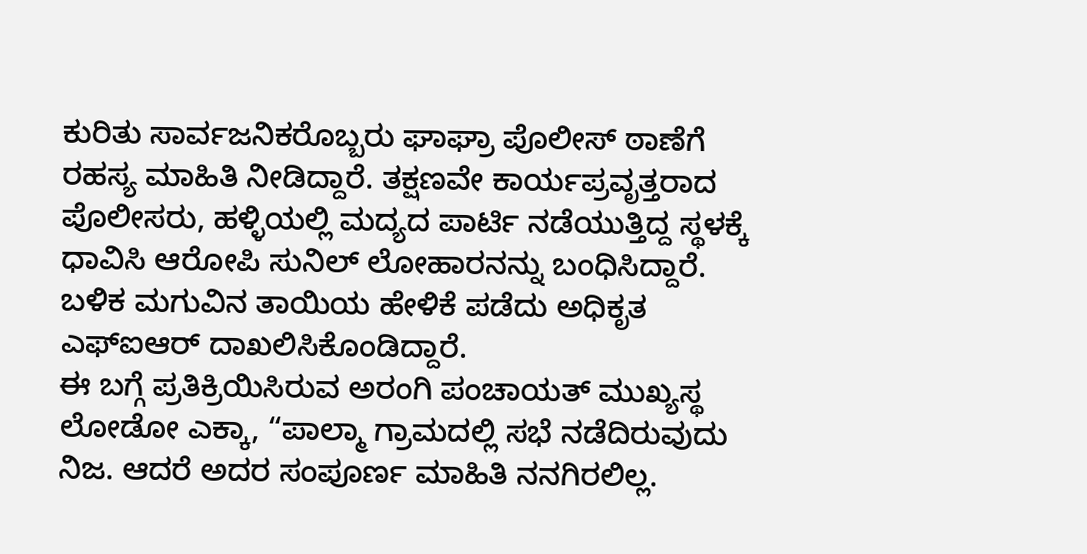ಕುರಿತು ಸಾರ್ವಜನಿಕರೊಬ್ಬರು ಘಾಘ್ರಾ ಪೊಲೀಸ್ ಠಾಣೆಗೆ ರಹಸ್ಯ ಮಾಹಿತಿ ನೀಡಿದ್ದಾರೆ. ತಕ್ಷಣವೇ ಕಾರ್ಯಪ್ರವೃತ್ತರಾದ ಪೊಲೀಸರು, ಹಳ್ಳಿಯಲ್ಲಿ ಮದ್ಯದ ಪಾರ್ಟಿ ನಡೆಯುತ್ತಿದ್ದ ಸ್ಥಳಕ್ಕೆ ಧಾವಿಸಿ ಆರೋಪಿ ಸುನಿಲ್ ಲೋಹಾರನನ್ನು ಬಂಧಿಸಿದ್ದಾರೆ. ಬಳಿಕ ಮಗುವಿನ ತಾಯಿಯ ಹೇಳಿಕೆ ಪಡೆದು ಅಧಿಕೃತ ಎಫ್ಐಆರ್ ದಾಖಲಿಸಿಕೊಂಡಿದ್ದಾರೆ.
ಈ ಬಗ್ಗೆ ಪ್ರತಿಕ್ರಿಯಿಸಿರುವ ಅರಂಗಿ ಪಂಚಾಯತ್ ಮುಖ್ಯಸ್ಥ ಲೋಡೋ ಎಕ್ಕಾ, “ಪಾಲ್ಮಾ ಗ್ರಾಮದಲ್ಲಿ ಸಭೆ ನಡೆದಿರುವುದು ನಿಜ. ಆದರೆ ಅದರ ಸಂಪೂರ್ಣ ಮಾಹಿತಿ ನನಗಿರಲಿಲ್ಲ.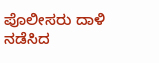ಪೊಲೀಸರು ದಾಳಿ ನಡೆಸಿದ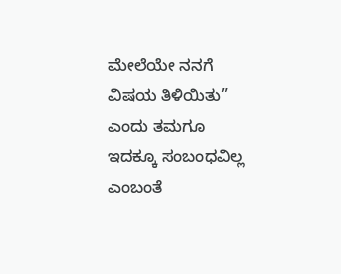ಮೇಲೆಯೇ ನನಗೆ ವಿಷಯ ತಿಳಿಯಿತು” ಎಂದು ತಮಗೂ ಇದಕ್ಕೂ ಸಂಬಂಧವಿಲ್ಲ ಎಂಬಂತೆ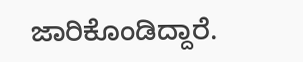ಜಾರಿಕೊಂಡಿದ್ದಾರೆ.